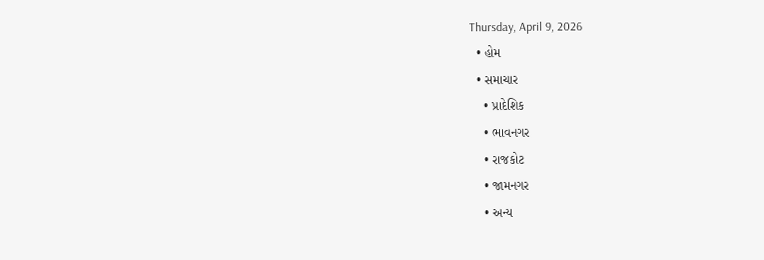Thursday, April 9, 2026
  • હોમ
  • સમાચાર
    • પ્રાદેશિક
    • ભાવનગર
    • રાજકોટ
    • જામનગર
    • અન્ય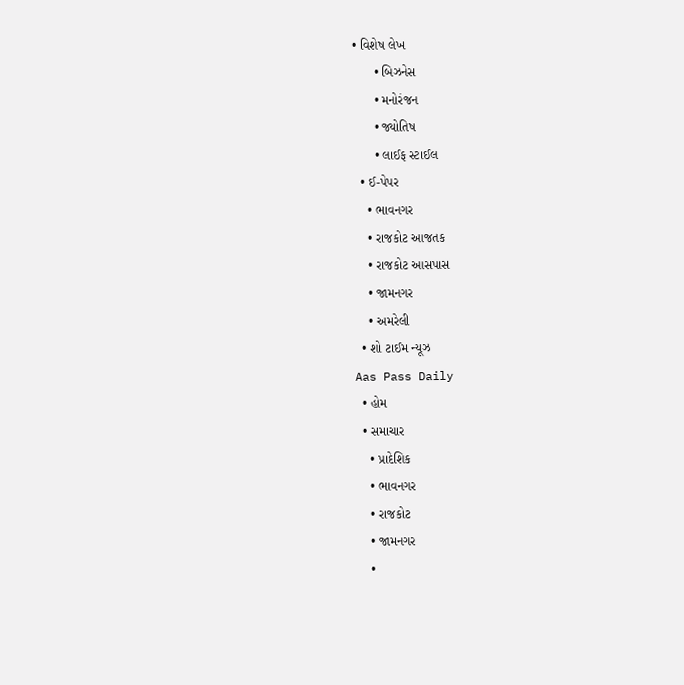• વિશેષ લેખ
      • બિઝનેસ
      • મનોરંજન
      • જ્યોતિષ
      • લાઈફ સ્ટાઈલ
  • ઈ-પેપર
    • ભાવનગર
    • રાજકોટ આજતક
    • રાજકોટ આસપાસ
    • જામનગર
    • અમરેલી
  • શો ટાઈમ ન્યૂઝ
Aas Pass Daily
  • હોમ
  • સમાચાર
    • પ્રાદેશિક
    • ભાવનગર
    • રાજકોટ
    • જામનગર
    •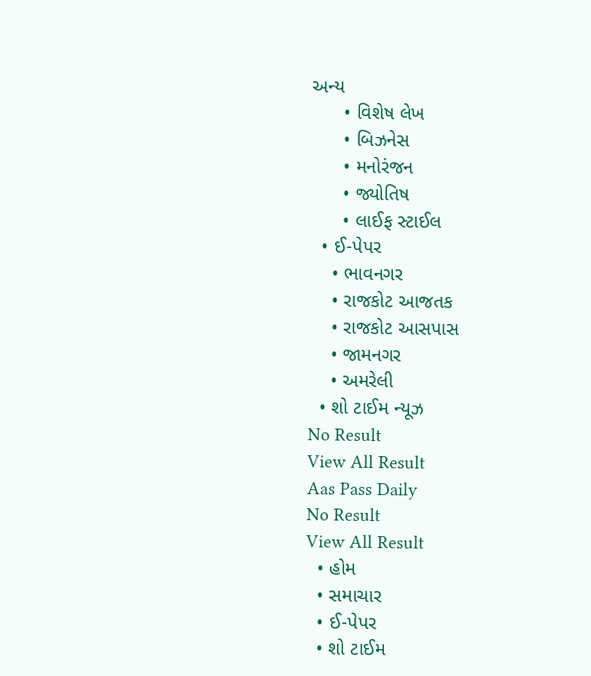અન્ય
      • વિશેષ લેખ
      • બિઝનેસ
      • મનોરંજન
      • જ્યોતિષ
      • લાઈફ સ્ટાઈલ
  • ઈ-પેપર
    • ભાવનગર
    • રાજકોટ આજતક
    • રાજકોટ આસપાસ
    • જામનગર
    • અમરેલી
  • શો ટાઈમ ન્યૂઝ
No Result
View All Result
Aas Pass Daily
No Result
View All Result
  • હોમ
  • સમાચાર
  • ઈ-પેપર
  • શો ટાઈમ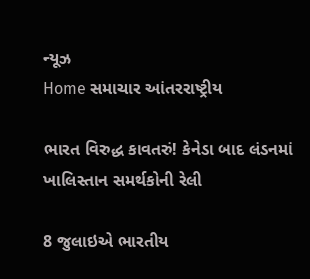ન્યૂઝ
Home સમાચાર આંતરરાષ્ટ્રીય

ભારત વિરુદ્ધ કાવતરું! કેનેડા બાદ લંડનમાં ખાલિસ્તાન સમર્થકોની રેલી

8 જુલાઇએ ભારતીય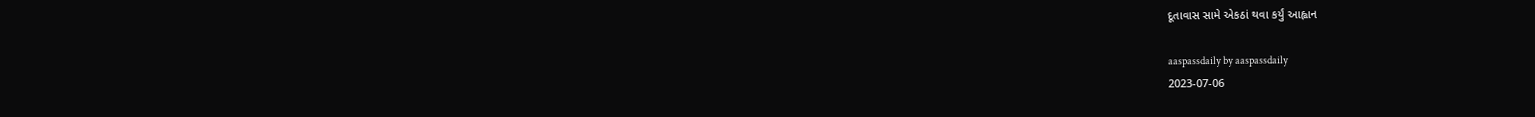દૂતાવાસ સામે એકઠાં થવા કર્યું આહ્વાન

aaspassdaily by aaspassdaily
2023-07-06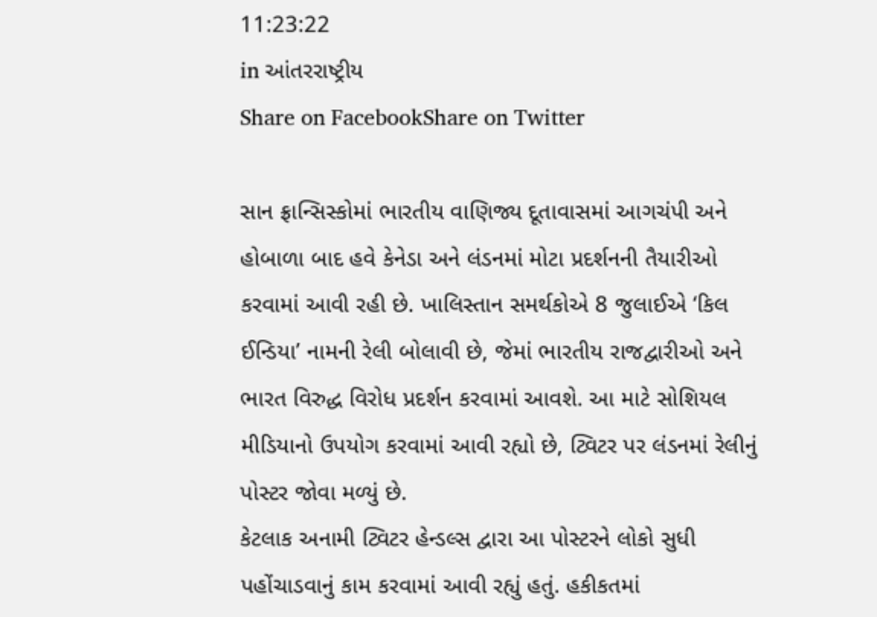11:23:22
in આંતરરાષ્ટ્રીય
Share on FacebookShare on Twitter

સાન ફ્રાન્સિસ્કોમાં ભારતીય વાણિજ્ય દૂતાવાસમાં આગચંપી અને હોબાળા બાદ હવે કેનેડા અને લંડનમાં મોટા પ્રદર્શનની તૈયારીઓ કરવામાં આવી રહી છે. ખાલિસ્તાન સમર્થકોએ 8 જુલાઈએ ‘કિલ ઈન્ડિયા’ નામની રેલી બોલાવી છે, જેમાં ભારતીય રાજદ્વારીઓ અને ભારત વિરુદ્ધ વિરોધ પ્રદર્શન કરવામાં આવશે. આ માટે સોશિયલ મીડિયાનો ઉપયોગ કરવામાં આવી રહ્યો છે, ટ્વિટર પર લંડનમાં રેલીનું પોસ્ટર જોવા મળ્યું છે.
કેટલાક અનામી ટ્વિટર હેન્ડલ્સ દ્વારા આ પોસ્ટરને લોકો સુધી પહોંચાડવાનું કામ કરવામાં આવી રહ્યું હતું. હકીકતમાં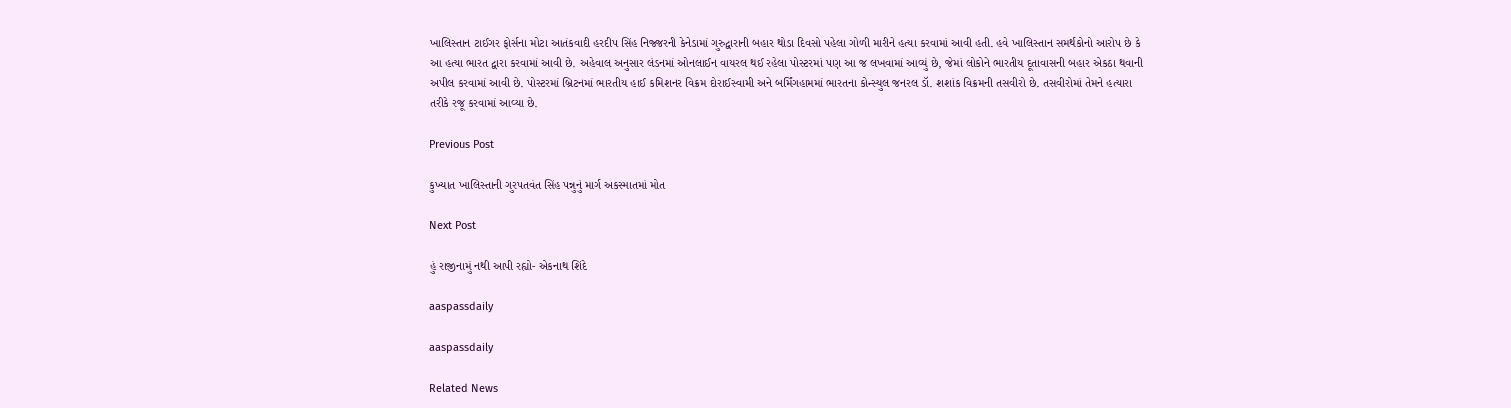ખાલિસ્તાન ટાઈગર ફોર્સના મોટા આતંકવાદી હરદીપ સિંહ નિજ્જરની કેનેડામાં ગુરુદ્વારાની બહાર થોડા દિવસો પહેલા ગોળી મારીને હત્યા કરવામાં આવી હતી. હવે ખાલિસ્તાન સમર્થકોનો આરોપ છે કે આ હત્યા ભારત દ્વારા કરવામાં આવી છે. અહેવાલ અનુસાર લંડનમાં ઓનલાઈન વાયરલ થઈ રહેલા પોસ્ટરમાં પણ આ જ લખવામાં આવ્યું છે, જેમાં લોકોને ભારતીય દૂતાવાસની બહાર એકઠા થવાની અપીલ કરવામાં આવી છે. પોસ્ટરમાં બ્રિટનમાં ભારતીય હાઈ કમિશનર વિક્રમ દોરાઈસ્વામી અને બર્મિંગહામમાં ભારતના કોન્સ્યુલ જનરલ ડૉ. શશાંક વિક્રમની તસવીરો છે. તસવીરોમાં તેમને હત્યારા તરીકે રજૂ કરવામાં આવ્યા છે.

Previous Post

કુખ્યાત ખાલિસ્તાની ગુરપતવંત સિંહ પન્નુનું માર્ગ અકસ્માતમાં મોત

Next Post

હું રાજીનામું નથી આપી રહ્યો- એકનાથ શિંદે

aaspassdaily

aaspassdaily

Related News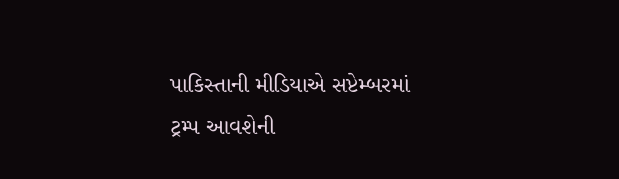પાકિસ્તાની મીડિયાએ સપ્ટેમ્બરમાં ટ્રમ્પ આવશેની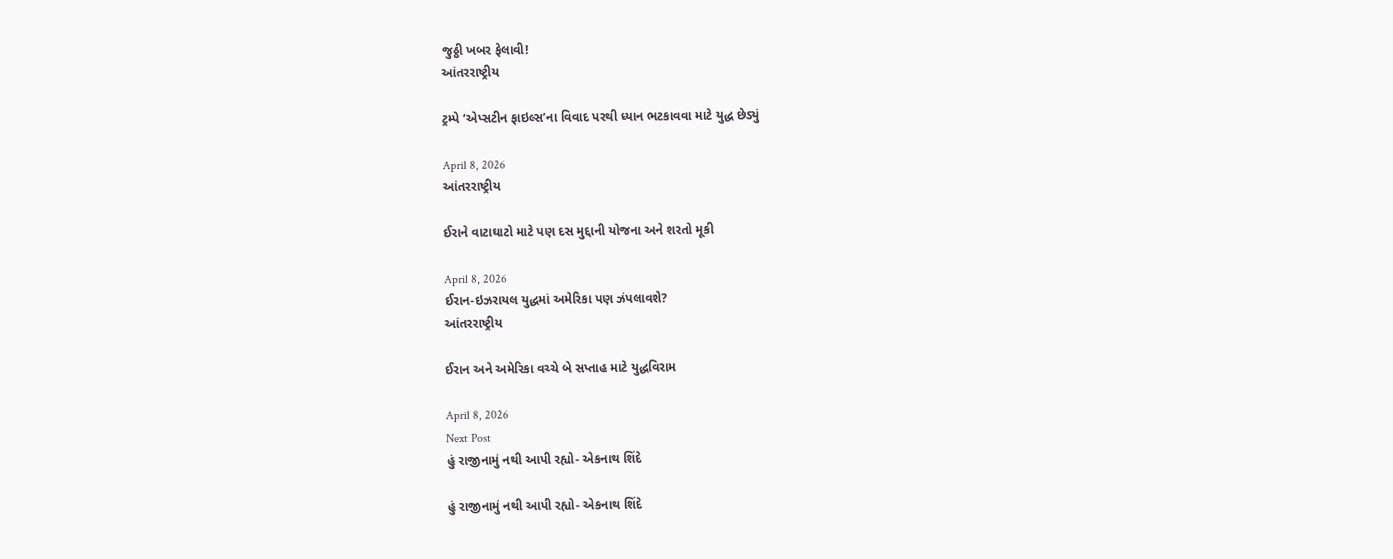જુઠ્ઠી ખબર ફેલાવી!
આંતરરાષ્ટ્રીય

ટ્રમ્પે ‘એપ્સટીન ફાઇલ્સ’ના વિવાદ પરથી ધ્યાન ભટકાવવા માટે યુદ્ધ છેડ્યું

April 8, 2026
આંતરરાષ્ટ્રીય

ઈરાને વાટાઘાટો માટે પણ દસ મુદ્દાની યોજના અને શરતો મૂકી

April 8, 2026
ઈરાન-ઇઝરાયલ યુદ્ધમાં અમેરિકા પણ ઝંપલાવશે?
આંતરરાષ્ટ્રીય

ઈરાન અને અમેરિકા વચ્ચે બે સપ્તાહ માટે યુદ્ધવિરામ

April 8, 2026
Next Post
હું રાજીનામું નથી આપી રહ્યો- એકનાથ શિંદે

હું રાજીનામું નથી આપી રહ્યો- એકનાથ શિંદે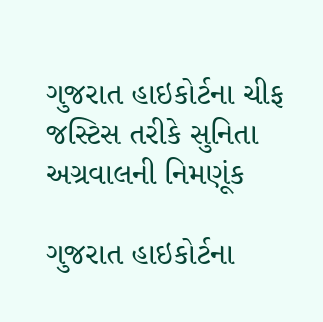ગુજરાત હાઇકોર્ટના ચીફ જસ્ટિસ તરીકે સુનિતા અગ્રવાલની નિમણૂંક

ગુજરાત હાઇકોર્ટના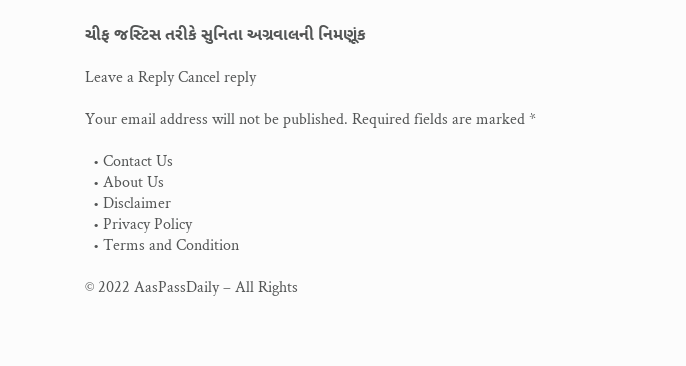ચીફ જસ્ટિસ તરીકે સુનિતા અગ્રવાલની નિમણૂંક

Leave a Reply Cancel reply

Your email address will not be published. Required fields are marked *

  • Contact Us
  • About Us
  • Disclaimer
  • Privacy Policy
  • Terms and Condition

© 2022 AasPassDaily – All Rights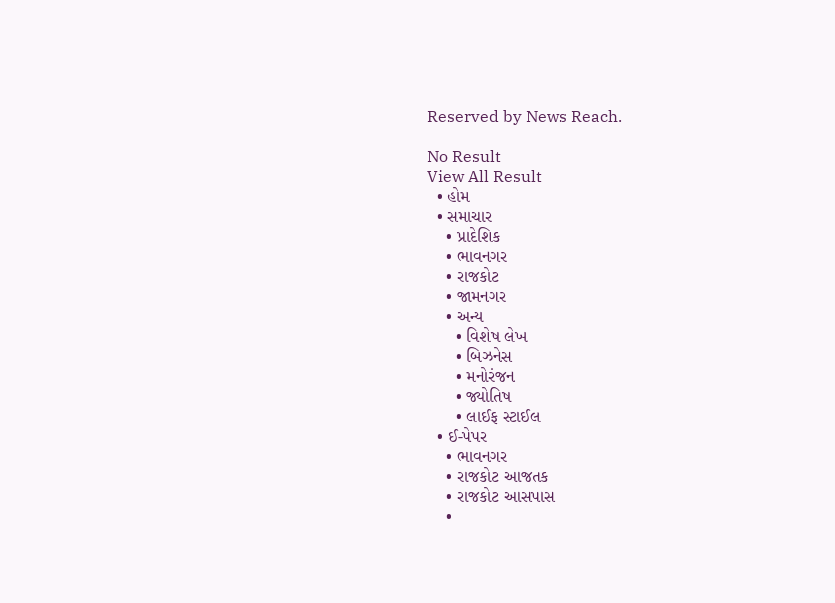Reserved by News Reach.

No Result
View All Result
  • હોમ
  • સમાચાર
    • પ્રાદેશિક
    • ભાવનગર
    • રાજકોટ
    • જામનગર
    • અન્ય
      • વિશેષ લેખ
      • બિઝનેસ
      • મનોરંજન
      • જ્યોતિષ
      • લાઈફ સ્ટાઈલ
  • ઈ-પેપર
    • ભાવનગર
    • રાજકોટ આજતક
    • રાજકોટ આસપાસ
    •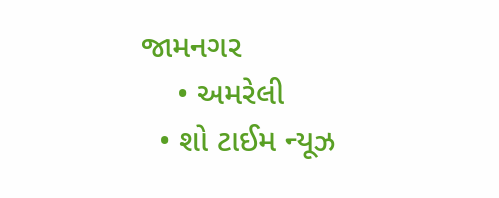જામનગર
    • અમરેલી
  • શો ટાઈમ ન્યૂઝ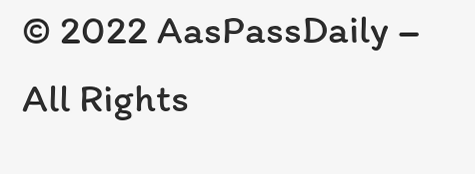© 2022 AasPassDaily – All Rights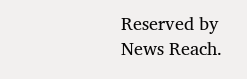Reserved by News Reach.